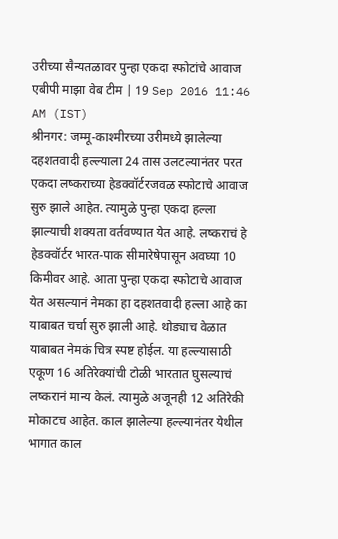उरीच्या सैन्यतळावर पुन्हा एकदा स्फोटांचे आवाज
एबीपी माझा वेब टीम | 19 Sep 2016 11:46 AM (IST)
श्रीनगर: जम्मू-काश्मीरच्या उरीमध्ये झालेल्या दहशतवादी हल्ल्याला 24 तास उलटल्यानंतर परत एकदा लष्कराच्या हेडक्वॉर्टरजवळ स्फोटाचे आवाज सुरु झाले आहेत. त्यामुळे पुन्हा एकदा हल्ला झाल्याची शक्यता वर्तवण्यात येत आहे. लष्कराचं हे हेडक्वॉर्टर भारत-पाक सीमारेषेपासून अवघ्या 10 किमीवर आहे. आता पुन्हा एकदा स्फोटाचे आवाज येत असल्यानं नेमका हा दहशतवादी हल्ला आहे का याबाबत चर्चा सुरु झाली आहे. थोड्याच वेळात याबाबत नेमकं चित्र स्पष्ट होईल. या हल्ल्यासाठी एकूण 16 अतिरेक्यांची टोळी भारतात घुसल्याचं लष्करानं मान्य केलं. त्यामुळे अजूनही 12 अतिरेकी मोकाटच आहेत. काल झालेल्या हल्ल्यानंतर येथील भागात काल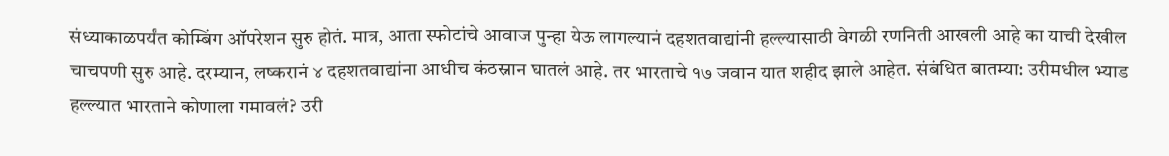संध्याकाळपर्यंत कोम्बिंग ऑपरेशन सुरु होतं. मात्र, आता स्फोटांचे आवाज पुन्हा येऊ लागल्यानं दहशतवाद्यांनी हल्ल्यासाठी वेगळी रणनिती आखली आहे का याची देखील चाचपणी सुरु आहे. दरम्यान, लष्करानं ४ दहशतवाद्यांना आधीच कंठस्नान घातलं आहे. तर भारताचे १७ जवान यात शहीद झाले आहेत. संबंधित बातम्या: उरीमधील भ्याड हल्ल्यात भारताने कोणाला गमावलं? उरी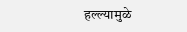हल्ल्यामुळे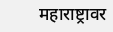महाराष्ट्रावर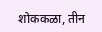शोककळा, तीन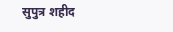सुपुत्र शहीद